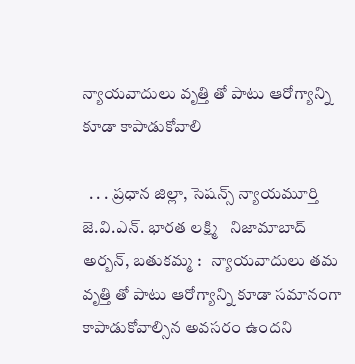న్యాయవాదులు వృత్తి తో పాటు ఆరోగ్యాన్ని కూడా కాపాడుకోవాలి

  . . . ప్రధాన జిల్లా, సెషన్స్ న్యాయమూర్తి జె.వి.ఎన్. భారత లక్ష్మి   నిజామాబాద్ అర్బన్, బతుకమ్మ :   న్యాయవాదులు తమ వృత్తి తో పాటు ఆరోగ్యాన్ని కూడా సమానంగా కాపాడుకోవాల్సిన అవసరం ఉందని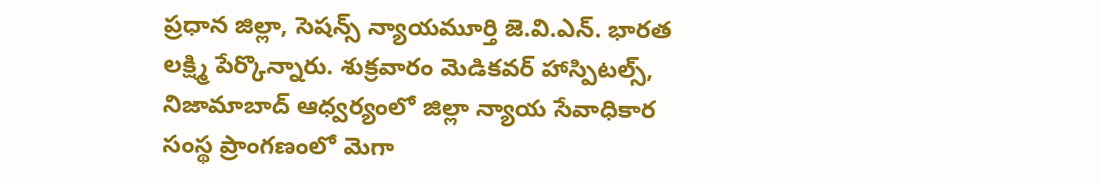ప్రధాన జిల్లా, సెషన్స్ న్యాయమూర్తి జె.వి.ఎన్. భారత లక్ష్మి పేర్కొన్నారు. శుక్రవారం మెడికవర్ హాస్పిటల్స్, నిజామాబాద్ ఆధ్వర్యంలో జిల్లా న్యాయ సేవాధికార సంస్థ ప్రాంగణంలో మెగా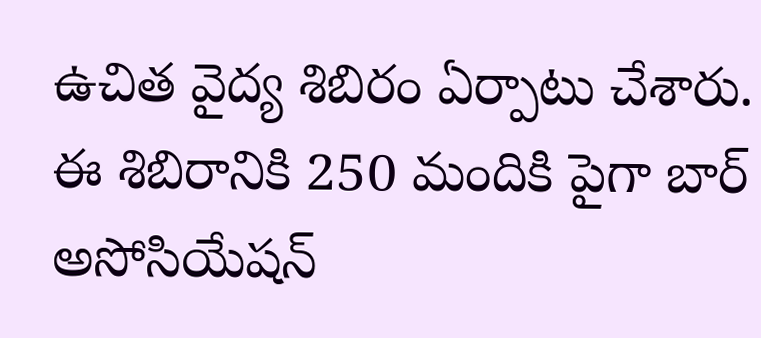ఉచిత వైద్య శిబిరం ఏర్పాటు చేశారు. ఈ శిబిరానికి 250 మందికి పైగా బార్ అసోసియేషన్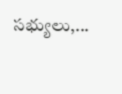సభ్యులు,...